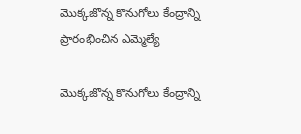మొక్కజొన్న కొనుగోలు కేంద్రాన్ని ప్రారంభించిన ఎమ్మెల్యే

మొక్కజొన్న కొనుగోలు కేంద్రాన్ని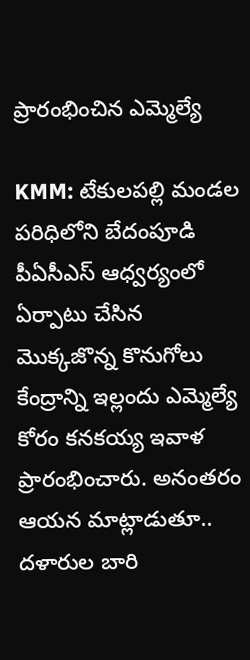ప్రారంభించిన ఎమ్మెల్యే

KMM: టేకులపల్లి మండల పరిధిలోని బేదంపూడి పీఏసీఎస్ ఆధ్వర్యంలో ఏర్పాటు చేసిన మొక్కజొన్న కొనుగోలు కేంద్రాన్ని ఇల్లందు ఎమ్మెల్యే కోరం కనకయ్య ఇవాళ ప్రారంభించారు. అనంతరం ఆయన మాట్లాడుతూ.. దళారుల బారి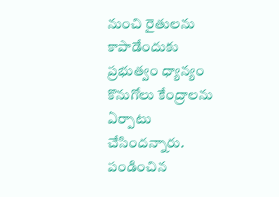నుంచి రైతులను కాపాడేందుకు ప్రభుత్వం ధ్యాన్యం కొనుగోలు కేంద్రాలను ఏర్పాటు చేసిందన్నారు. పండించిన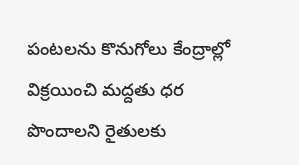పంటలను కొనుగోలు కేంద్రాల్లో విక్రయించి మద్దతు ధర పొందాలని రైతులకు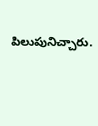పిలుపునిచ్చారు.